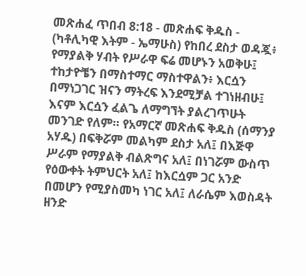መጽሐፈ ጥበብ 8:18 - መጽሐፍ ቅዱስ - (ካቶሊካዊ እትም - ኤማሁስ) የከበረ ደስታ ወዳጇ፥ የማያልቅ ሃብት የሥራዋ ፍሬ መሆኑን አወቅሁ፤ ተከታዮቼን በማስተማር ማስተዋልን፥ እርሷን በማነጋገር ዝናን ማትረፍ እንደሚቻል ተገነዘብሁ፤ እናም እርሷን ፈልጌ ለማግኘት ያልረገጥሁት መንገድ የለም። የአማርኛ መጽሐፍ ቅዱስ (ሰማንያ አሃዱ) በፍቅሯም መልካም ደስታ አለ፤ በእጅዋ ሥራም የማያልቅ ብልጽግና አለ፤ በነገሯም ውስጥ የዕውቀት ትምህርት አለ፤ ከእርሷም ጋር አንድ በመሆን የሚያስመካ ነገር አለ፤ ለራሴም እወስዳት ዘንድ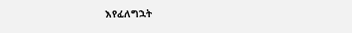እየፈለግኋት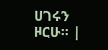ሀገሩን ዞርሁ። |